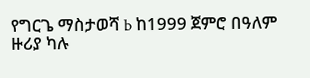የግርጌ ማስታወሻ b ከ1999 ጀምሮ በዓለም ዙሪያ ካሉ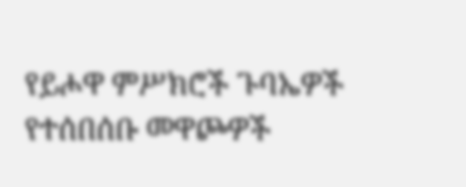የይሖዋ ምሥክሮች ጉባኤዎች የተሰበሰቡ መዋጮዎች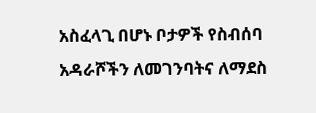አስፈላጊ በሆኑ ቦታዎች የስብሰባ አዳራሾችን ለመገንባትና ለማደስ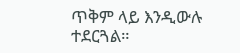ጥቅም ላይ እንዲውሉ ተደርጓል።